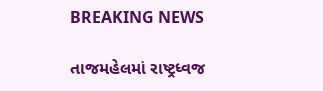BREAKING NEWS

તાજમહેલમાં રાષ્ટ્રધ્વજ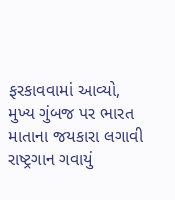ફરકાવવામાં આવ્યો, મુખ્ય ગુંબજ પર ભારત માતાના જયકારા લગાવી રાષ્ટ્રગાન ગવાયું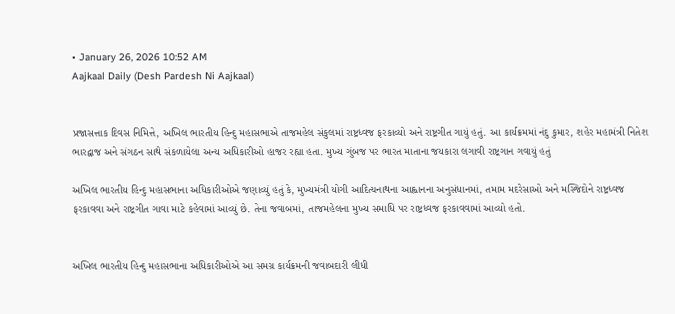• January 26, 2026 10:52 AM
Aajkaal Daily (Desh Pardesh Ni Aajkaal)


પ્રજાસત્તાક દિવસ નિમિત્તે, અખિલ ભારતીય હિન્દુ મહાસભાએ તાજમહેલ સંકુલમાં રાષ્ટ્રધ્વજ ફરકાવ્યો અને રાષ્ટ્રગીત ગાયું હતું. આ કાર્યક્રમમાં નંદુ કુમાર, શહેર મહામંત્રી નિતેશ ભારદ્વાજ અને સંગઠન સાથે સંકળાયેલા અન્ય અધિકારીઓ હાજર રહ્યા હતા. મુખ્ય ગુંબજ પર ભારત માતાના જયકારા લગાવી રાષ્ટ્રગાન ગવાયું હતું

અખિલ ભારતીય હિન્દુ મહાસભાના અધિકારીઓએ જણાવ્યું હતું કે, મુખ્યમંત્રી યોગી આદિત્યનાથના આહ્વાનના અનુસંધાનમાં, તમામ મદરેસાઓ અને મસ્જિદોને રાષ્ટ્રધ્વજ ફરકાવવા અને રાષ્ટ્રગીત ગાવા માટે કહેવામાં આવ્યું છે. તેના જવાબમાં, તાજમહેલના મુખ્ય સમાધિ પર રાષ્ટ્રધ્વજ ફરકાવવામાં આવ્યો હતો.


અખિલ ભારતીય હિન્દુ મહાસભાના અધિકારીઓએ આ સમગ્ર કાર્યક્રમની જવાબદારી લીધી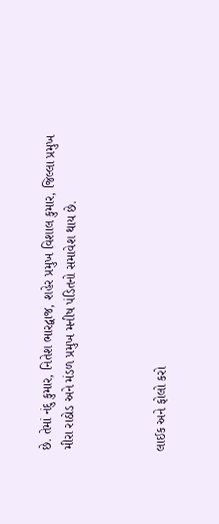છે. તેમાં નંદુ કુમાર, નિતેશ ભારદ્વાજ, શહેર પ્રમુખ વિશાલ કુમાર, જિલ્લા પ્રમુખ મીરા રાઠોડ અને મંડળ પ્રમુખ મનીષ પંડિતનો સમાવેશ થાય છે.



લાઈક અને ફોલો કરો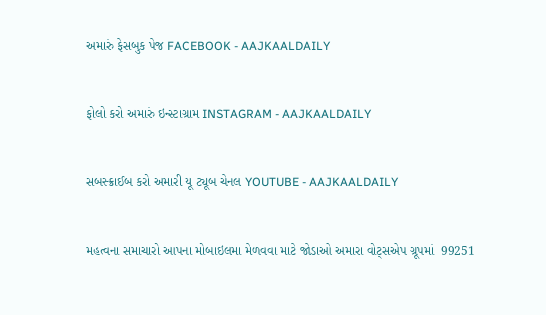અમારું ફેસબુક પેજ FACEBOOK - AAJKAALDAILY


ફોલો કરો અમારું ઇન્સ્ટાગ્રામ INSTAGRAM - AAJKAALDAILY


સબસ્ક્રાઈબ કરો અમારી યૂ ટ્યૂબ ચેનલ YOUTUBE - AAJKAALDAILY


મહત્વના સમાચારો આપના મોબાઇલમા મેળવવા માટે જોડાઓ અમારા વોટ્સએપ ગ્રૂપમાં  99251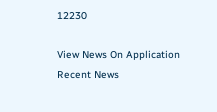12230

View News On Application
Recent News